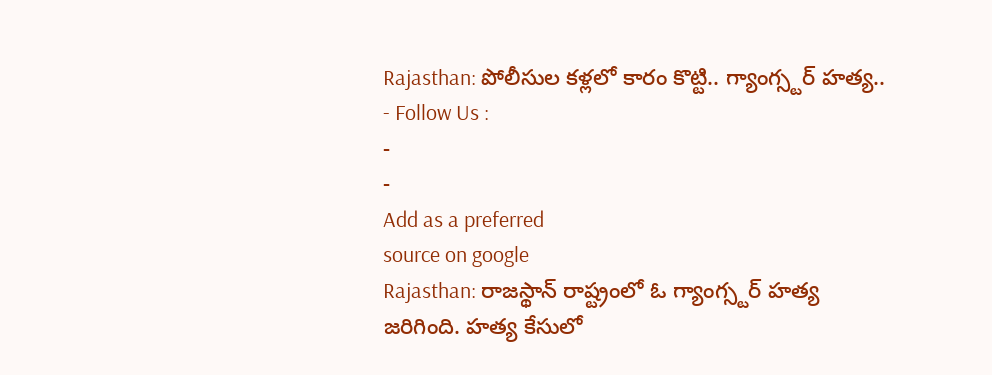Rajasthan: పోలీసుల కళ్లలో కారం కొట్టి.. గ్యాంగ్స్టర్ హత్య..
- Follow Us :
-
-
Add as a preferred
source on google
Rajasthan: రాజస్థాన్ రాష్ట్రంలో ఓ గ్యాంగ్స్టర్ హత్య జరిగింది. హత్య కేసులో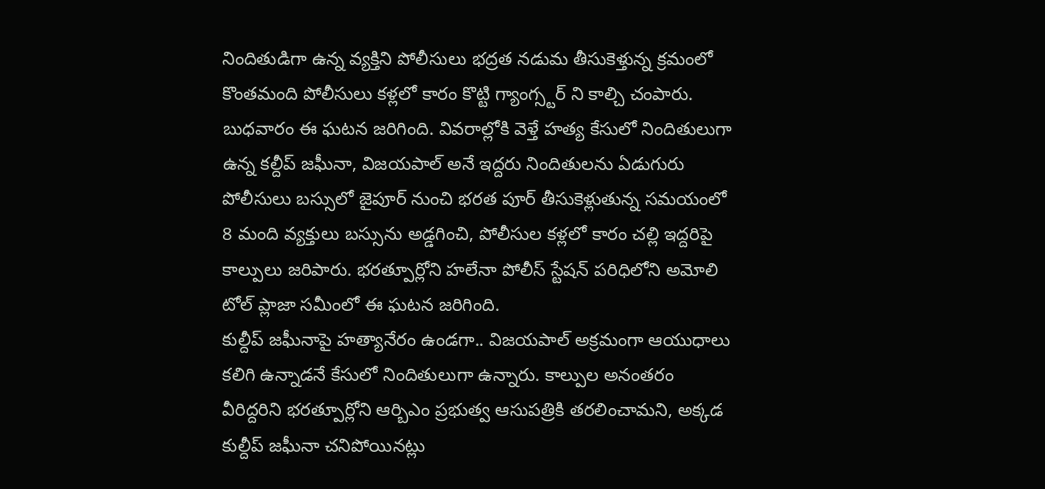నిందితుడిగా ఉన్న వ్యక్తిని పోలీసులు భద్రత నడుమ తీసుకెళ్తున్న క్రమంలో కొంతమంది పోలీసులు కళ్లలో కారం కొట్టి గ్యాంగ్స్టర్ ని కాల్చి చంపారు. బుధవారం ఈ ఘటన జరిగింది. వివరాల్లోకి వెళ్తే హత్య కేసులో నిందితులుగా ఉన్న కల్దీప్ జఘీనా, విజయపాల్ అనే ఇద్దరు నిందితులను ఏడుగురు పోలీసులు బస్సులో జైపూర్ నుంచి భరత పూర్ తీసుకెళ్లుతున్న సమయంలో 8 మంది వ్యక్తులు బస్సును అడ్డగించి, పోలీసుల కళ్లలో కారం చల్లి ఇద్దరిపై కాల్పులు జరిపారు. భరత్పూర్లోని హలేనా పోలీస్ స్టేషన్ పరిధిలోని అమోలి టోల్ ప్లాజా సమీంలో ఈ ఘటన జరిగింది.
కుల్దీప్ జఘీనాపై హత్యానేరం ఉండగా.. విజయపాల్ అక్రమంగా ఆయుధాలు కలిగి ఉన్నాడనే కేసులో నిందితులుగా ఉన్నారు. కాల్పుల అనంతరం వీరిద్దరిని భరత్పూర్లోని ఆర్బిఎం ప్రభుత్వ ఆసుపత్రికి తరలించామని, అక్కడ కుల్దీప్ జఘీనా చనిపోయినట్లు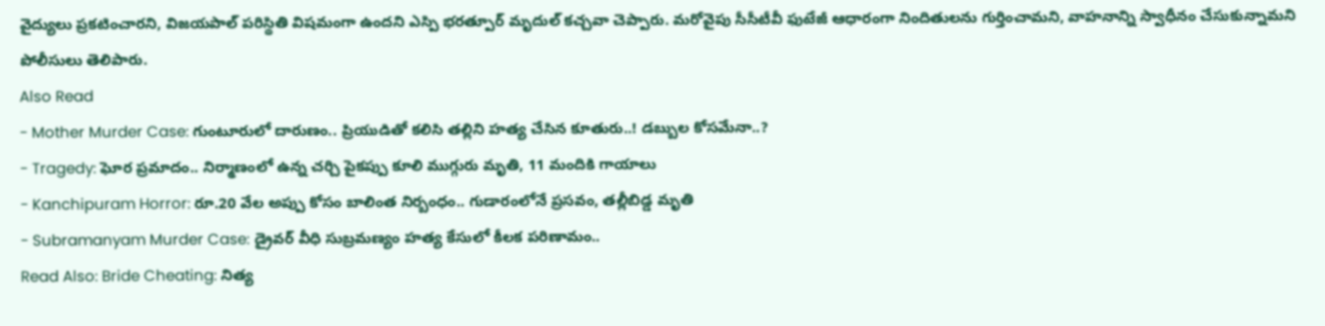వైద్యులు ప్రకటించారని, విజయపాల్ పరిస్థితి విషమంగా ఉందని ఎస్పి భరత్పూర్ మృదుల్ కచ్చవా చెప్పారు. మరోవైపు సీసీటీవీ ఫుటేజీ ఆధారంగా నిందితులను గుర్తించామని, వాహనాన్ని స్వాధీనం చేసుకున్నామని పోలీసులు తెలిపారు.
Also Read
- Mother Murder Case: గుంటూరులో దారుణం.. ప్రియుడితో కలిసి తల్లిని హత్య చేసిన కూతురు..! డబ్బుల కోసమేనా..?
- Tragedy: ఘోర ప్రమాదం.. నిర్మాణంలో ఉన్న చర్చి పైకప్పు కూలి ముగ్గురు మృతి, 11 మందికి గాయాలు
- Kanchipuram Horror: రూ.20 వేల అప్పు కోసం బాలింత నిర్బంధం.. గుడారంలోనే ప్రసవం, తల్లీబిడ్డ మృతి
- Subramanyam Murder Case: డ్రైవర్ వీధి సుబ్రమణ్యం హత్య కేసులో కీలక పరిణామం..
Read Also: Bride Cheating: నిత్య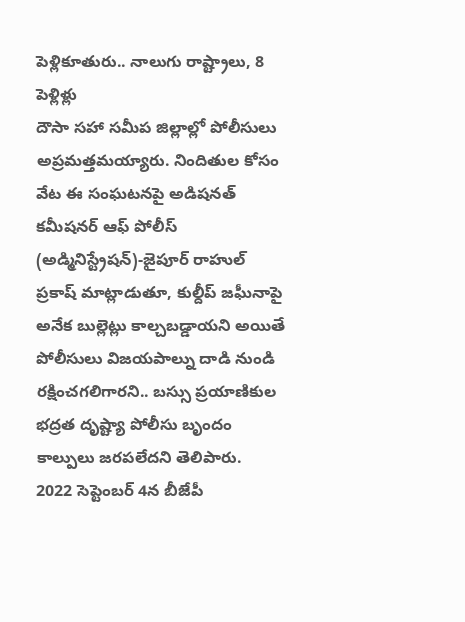పెళ్లికూతురు.. నాలుగు రాష్ట్రాలు, 8 పెళ్లిళ్లు
దౌసా సహా సమీప జిల్లాల్లో పోలీసులు అప్రమత్తమయ్యారు. నిందితుల కోసం వేట ఈ సంఘటనపై అడిషనత్ కమీషనర్ ఆఫ్ పోలీస్ (అడ్మినిస్ట్రేషన్)-జైపూర్ రాహుల్ ప్రకాష్ మాట్లాడుతూ, కుల్దీప్ జఘీనాపై అనేక బుల్లెట్లు కాల్చబడ్డాయని అయితే పోలీసులు విజయపాల్ను దాడి నుండి రక్షించగలిగారని.. బస్సు ప్రయాణికుల భద్రత దృష్ట్యా పోలీసు బృందం కాల్పులు జరపలేదని తెలిపారు.
2022 సెప్టెంబర్ 4న బీజేపీ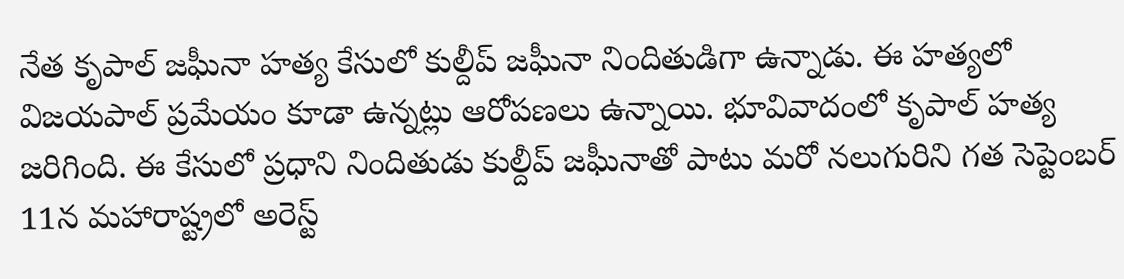నేత కృపాల్ జఘీనా హత్య కేసులో కుల్దీప్ జఘీనా నిందితుడిగా ఉన్నాడు. ఈ హత్యలో విజయపాల్ ప్రమేయం కూడా ఉన్నట్లు ఆరోపణలు ఉన్నాయి. భూవివాదంలో కృపాల్ హత్య జరిగింది. ఈ కేసులో ప్రధాని నిందితుడు కుల్దీప్ జఘీనాతో పాటు మరో నలుగురిని గత సెప్టెంబర్ 11న మహారాష్ట్రలో అరెస్ట్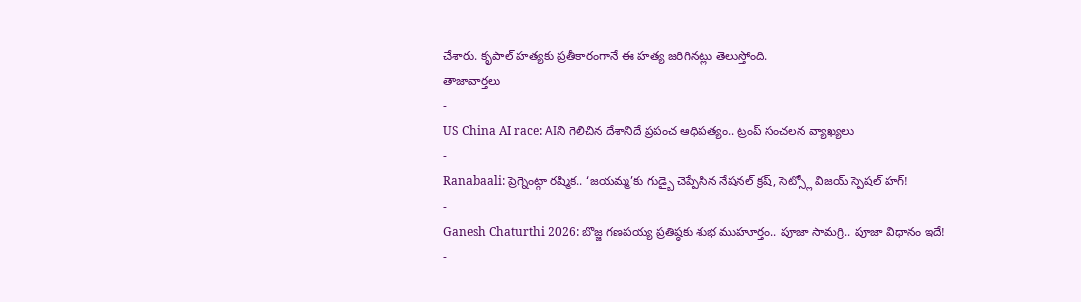చేశారు. కృపాల్ హత్యకు ప్రతీకారంగానే ఈ హత్య జరిగినట్లు తెలుస్తోంది.
తాజావార్తలు
-
US China AI race: AIని గెలిచిన దేశానిదే ప్రపంచ ఆధిపత్యం.. ట్రంప్ సంచలన వ్యాఖ్యలు
-
Ranabaali: ప్రెగ్నెంట్గా రష్మిక.. ‘జయమ్మ’కు గుడ్బై చెప్పేసిన నేషనల్ క్రష్, సెట్స్లో విజయ్ స్పెషల్ హగ్!
-
Ganesh Chaturthi 2026: బొజ్జ గణపయ్య ప్రతిష్ఠకు శుభ ముహూర్తం.. పూజా సామగ్రి.. పూజా విధానం ఇదే!
-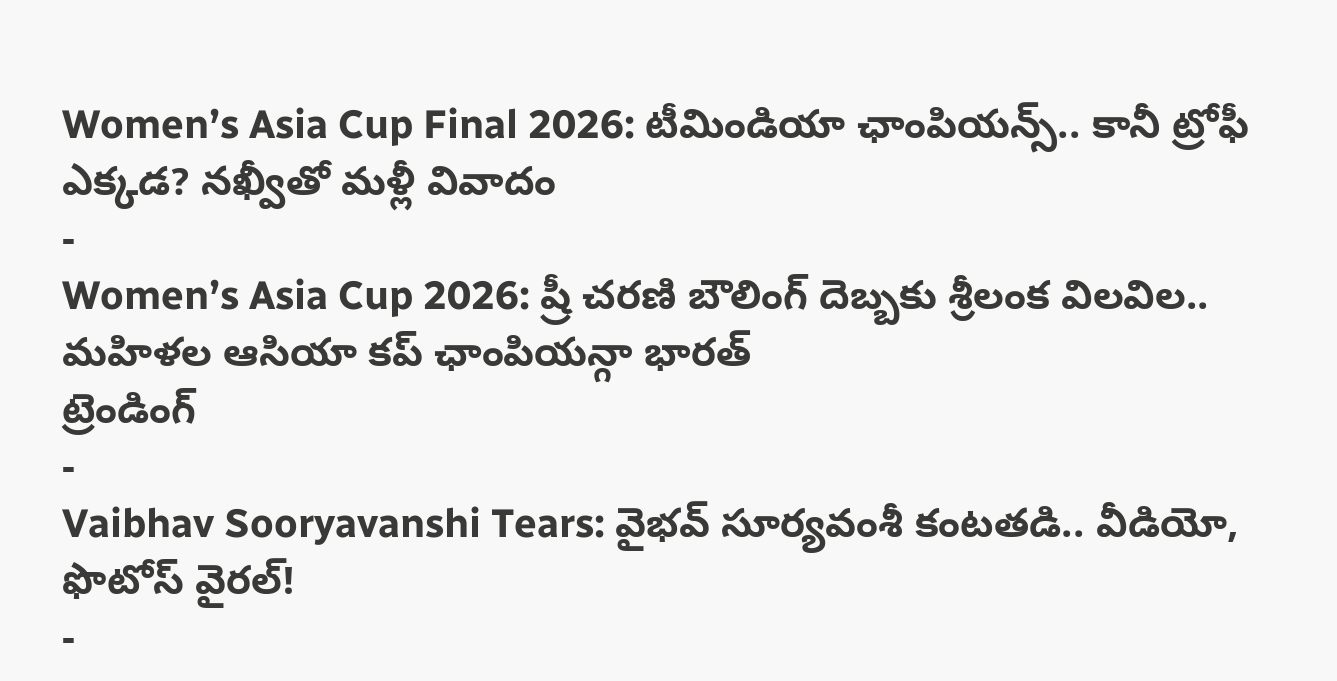Women’s Asia Cup Final 2026: టీమిండియా ఛాంపియన్స్.. కానీ ట్రోఫీ ఎక్కడ? నఖ్వీతో మళ్లీ వివాదం
-
Women’s Asia Cup 2026: ష్రీ చరణి బౌలింగ్ దెబ్బకు శ్రీలంక విలవిల.. మహిళల ఆసియా కప్ ఛాంపియన్గా భారత్
ట్రెండింగ్
-
Vaibhav Sooryavanshi Tears: వైభవ్ సూర్యవంశీ కంటతడి.. వీడియో, ఫొటోస్ వైరల్!
-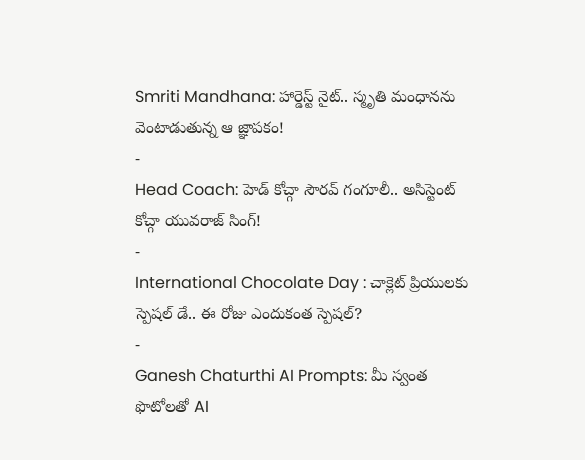Smriti Mandhana: హార్డెస్ట్ నైట్.. స్మృతి మంధానను వెంటాడుతున్న ఆ జ్ఞాపకం!
-
Head Coach: హెడ్ కోచ్గా సౌరవ్ గంగూలీ.. అసిస్టెంట్ కోచ్గా యువరాజ్ సింగ్!
-
International Chocolate Day : చాక్లెట్ ప్రియులకు స్పెషల్ డే.. ఈ రోజు ఎందుకంత స్పెషల్?
-
Ganesh Chaturthi AI Prompts: మీ స్వంత ఫొటోలతో AI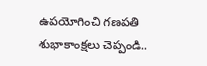ఉపయోగించి గణపతి శుభాకాంక్షలు చెప్పండి..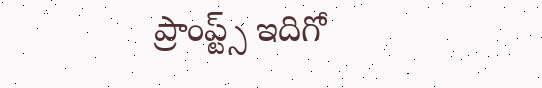ప్రాంప్ట్స్ ఇదిగో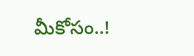మీకోసం..!